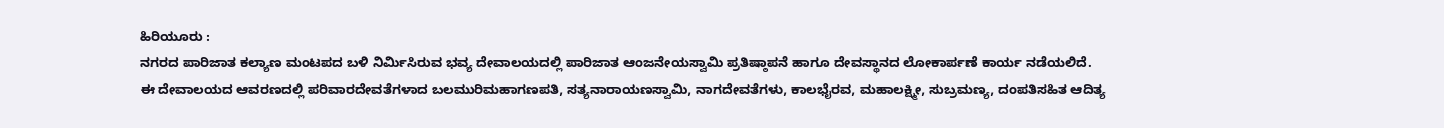ಹಿರಿಯೂರು :
ನಗರದ ಪಾರಿಜಾತ ಕಲ್ಯಾಣ ಮಂಟಪದ ಬಳಿ ನಿರ್ಮಿಸಿರುವ ಭವ್ಯ ದೇವಾಲಯದಲ್ಲಿ ಪಾರಿಜಾತ ಆಂಜನೇಯಸ್ವಾಮಿ ಪ್ರತಿಷ್ಠಾಪನೆ ಹಾಗೂ ದೇವಸ್ಥಾನದ ಲೋಕಾರ್ಪಣೆ ಕಾರ್ಯ ನಡೆಯಲಿದೆ.
ಈ ದೇವಾಲಯದ ಆವರಣದಲ್ಲಿ ಪರಿವಾರದೇವತೆಗಳಾದ ಬಲಮುರಿಮಹಾಗಣಪತಿ, ಸತ್ಯನಾರಾಯಣಸ್ವಾಮಿ, ನಾಗದೇವತೆಗಳು, ಕಾಲಭೈರವ, ಮಹಾಲಕ್ಷ್ಮೀ, ಸುಬ್ರಮಣ್ಯ, ದಂಪತಿಸಹಿತ ಆದಿತ್ಯ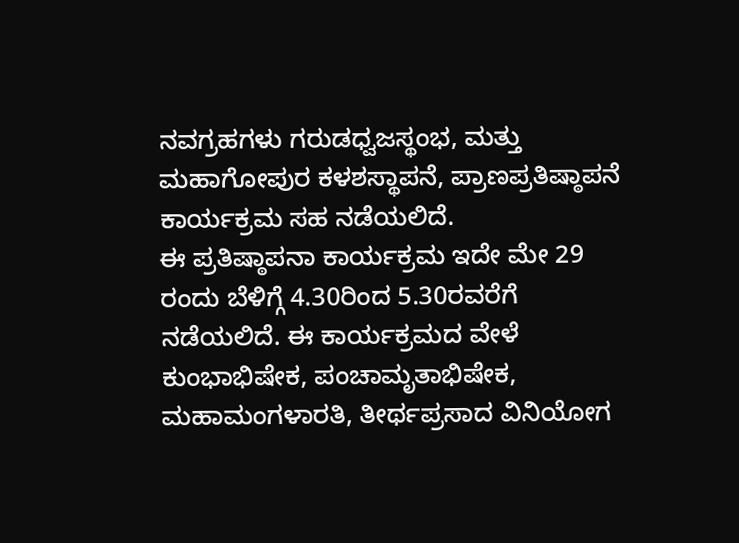ನವಗ್ರಹಗಳು ಗರುಡಧ್ವಜಸ್ಥಂಭ, ಮತ್ತು ಮಹಾಗೋಪುರ ಕಳಶಸ್ಥಾಪನೆ, ಪ್ರಾಣಪ್ರತಿಷ್ಠಾಪನೆ ಕಾರ್ಯಕ್ರಮ ಸಹ ನಡೆಯಲಿದೆ.
ಈ ಪ್ರತಿಷ್ಠಾಪನಾ ಕಾರ್ಯಕ್ರಮ ಇದೇ ಮೇ 29 ರಂದು ಬೆಳಿಗ್ಗೆ 4.30ರಿಂದ 5.30ರವರೆಗೆ ನಡೆಯಲಿದೆ. ಈ ಕಾರ್ಯಕ್ರಮದ ವೇಳೆ ಕುಂಭಾಭಿಷೇಕ, ಪಂಚಾಮೃತಾಭಿಷೇಕ, ಮಹಾಮಂಗಳಾರತಿ, ತೀರ್ಥಪ್ರಸಾದ ವಿನಿಯೋಗ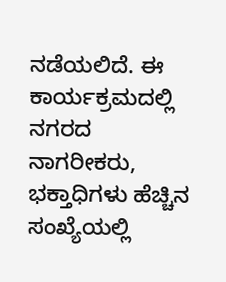ನಡೆಯಲಿದೆ. ಈ ಕಾರ್ಯಕ್ರಮದಲ್ಲಿ ನಗರದ ನಾಗರೀಕರು, ಭಕ್ತಾಧಿಗಳು ಹೆಚ್ಚಿನ ಸಂಖ್ಯೆಯಲ್ಲಿ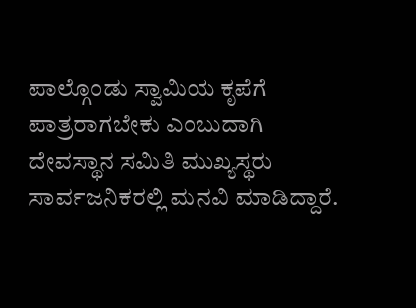ಪಾಲ್ಗೊಂಡು ಸ್ವಾಮಿಯ ಕೃಪೆಗೆ ಪಾತ್ರರಾಗಬೇಕು ಎಂಬುದಾಗಿ ದೇವಸ್ಥಾನ ಸಮಿತಿ ಮುಖ್ಯಸ್ಥರು ಸಾರ್ವಜನಿಕರಲ್ಲಿ ಮನವಿ ಮಾಡಿದ್ದಾರೆ.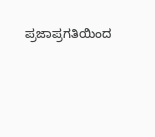ಪ್ರಜಾಪ್ರಗತಿಯಿಂದ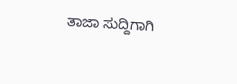ತಾಜಾ ಸುದ್ದಿಗಾಗಿ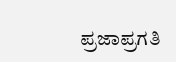ಪ್ರಜಾಪ್ರಗತಿ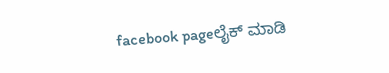facebook pageಲೈಕ್ ಮಾಡಿ